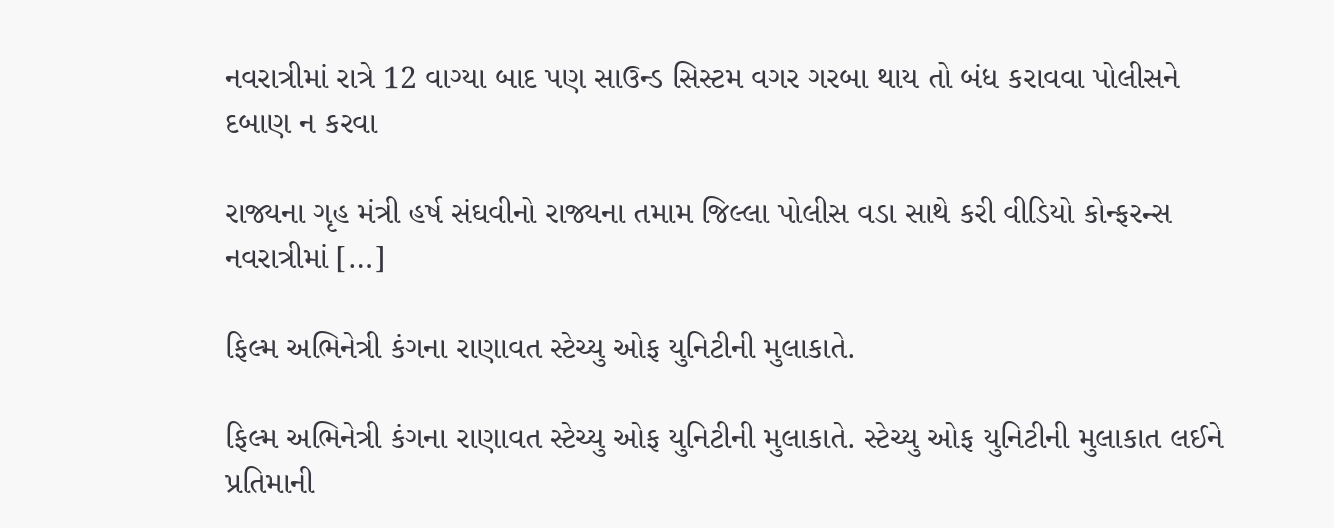નવરાત્રીમાં રાત્રે 12 વાગ્યા બાદ પણ સાઉન્ડ સિસ્ટમ વગર ગરબા થાય તો બંધ કરાવવા પોલીસને દબાણ ન કરવા

રાજ્યના ગૃહ મંત્રી હર્ષ સંઘવીનો રાજ્યના તમામ જિલ્લા પોલીસ વડા સાથે કરી વીડિયો કોન્ફરન્સ નવરાત્રીમાં […]

ફિલ્મ અભિનેત્રી કંગના રાણાવત સ્ટેચ્યુ ઓફ યુનિટીની મુલાકાતે.

ફિલ્મ અભિનેત્રી કંગના રાણાવત સ્ટેચ્યુ ઓફ યુનિટીની મુલાકાતે. સ્ટેચ્યુ ઓફ યુનિટીની મુલાકાત લઈને પ્રતિમાની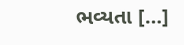ભવ્યતા […]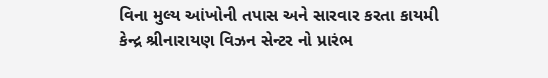વિના મુલ્ય આંખોની તપાસ અને સારવાર કરતા કાયમી કેન્દ્ર શ્રીનારાયણ વિઝન સેન્ટર નો પ્રારંભ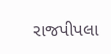રાજપીપલા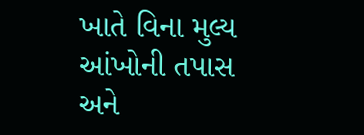ખાતે વિના મુલ્ય આંખોની તપાસ અને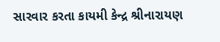સારવાર કરતા કાયમી કેન્દ્ર શ્રીનારાયણ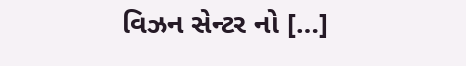વિઝન સેન્ટર નો […]